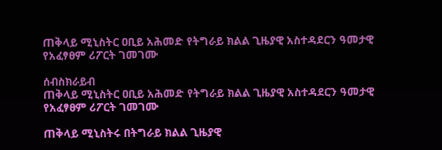ጠቅላይ ሚኒስትር ዐቢይ አሕመድ የትግራይ ክልል ጊዜያዊ አስተዳደርን ዓመታዊ የአፈፃፀም ሪፖርት ገመገሙ

ሰብስክራይብ
ጠቅላይ ሚኒስትር ዐቢይ አሕመድ የትግራይ ክልል ጊዜያዊ አስተዳደርን ዓመታዊ የአፈፃፀም ሪፖርት ገመገሙ

ጠቅላይ ሚኒስትሩ በትግራይ ክልል ጊዜያዊ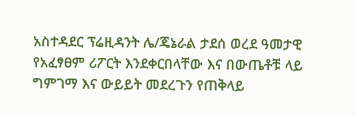አስተዳደር ፕሬዚዳንት ሌ/ጄኔራል ታደሰ ወረደ ዓመታዊ የአፈፃፀም ሪፖርት እንደቀርበላቸው እና በውጤቶቹ ላይ ግምገማ እና ውይይት መደረጉን የጠቅላይ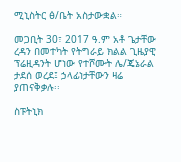ሚኒስትር ፅ/ቤት አስታውቋል።

መጋቢት 30፣ 2017 ዓ.ም አቶ ጌታቸው ረዳን በመተካት የትግራይ ክልል ጊዜያዊ ፕሬዚዳንት ሆነው የተሾሙት ሌ/ጄኔራል ታደሰ ወረደ፤ ኃላፊነታቸውን ዛሬ ያጠናቅቃሉ፡፡

ስፑትኒክ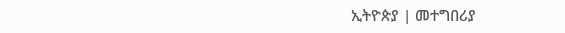ኢትዮጵያ | መተግበሪያ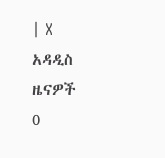| X
አዳዲስ ዜናዎች
0